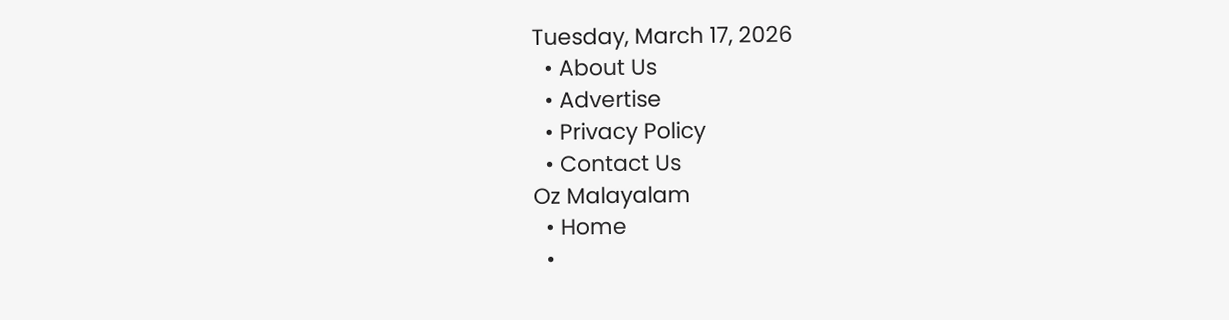Tuesday, March 17, 2026
  • About Us
  • Advertise
  • Privacy Policy
  • Contact Us
Oz Malayalam
  • Home
  •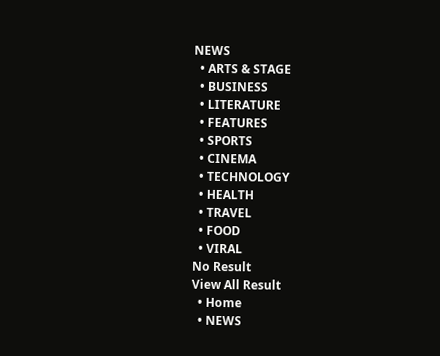NEWS
  • ARTS & STAGE
  • BUSINESS
  • LITERATURE
  • FEATURES
  • SPORTS
  • CINEMA
  • TECHNOLOGY
  • HEALTH
  • TRAVEL
  • FOOD
  • VIRAL
No Result
View All Result
  • Home
  • NEWS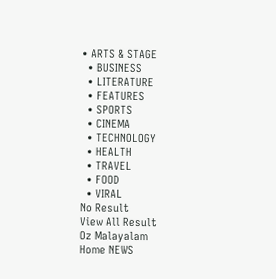• ARTS & STAGE
  • BUSINESS
  • LITERATURE
  • FEATURES
  • SPORTS
  • CINEMA
  • TECHNOLOGY
  • HEALTH
  • TRAVEL
  • FOOD
  • VIRAL
No Result
View All Result
Oz Malayalam
Home NEWS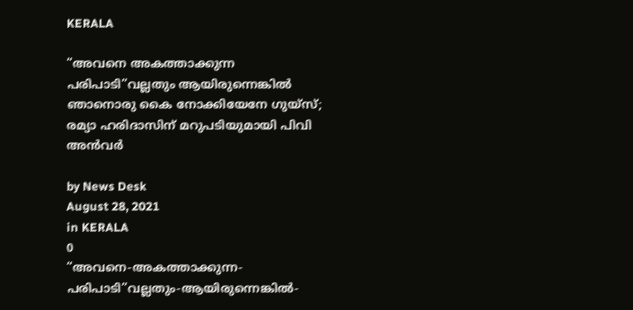KERALA

“അവനെ അകത്താക്കുന്ന പരിപാടി”വല്ലതും ആയിരുന്നെങ്കിൽ ഞാനൊരു കൈ നോക്കിയേനേ ഗുയ്സ്‌; രമ്യാ ഹരിദാസിന് മറുപടിയുമായി പിവി അൻവര്‍

by News Desk
August 28, 2021
in KERALA
0
“അവനെ-അകത്താക്കുന്ന-പരിപാടി”വല്ലതും-ആയിരുന്നെങ്കിൽ-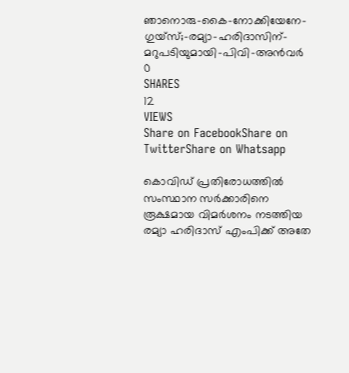ഞാനൊരു-കൈ-നോക്കിയേനേ-ഗുയ്സ്‌;-രമ്യാ-ഹരിദാസിന്-മറുപടിയുമായി-പിവി-അൻവര്‍
0
SHARES
12
VIEWS
Share on FacebookShare on TwitterShare on Whatsapp

കൊവിഡ് പ്രതിരോധത്തിൽ സംസ്ഥാന സര്‍ക്കാരിനെ രൂക്ഷമായ വിമര്‍ശനം നടത്തിയ രമ്യാ ഹരിദാസ് എംപിക്ക് അതേ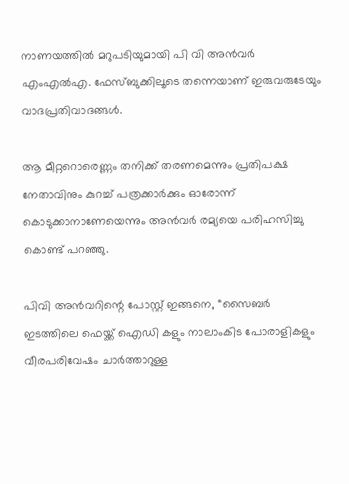നാണയത്തിൽ മറുപടിയുമായി പി വി അൻവര്‍ എംഎൽഎ. ഫേസ്ബുക്കിലൂടെ തന്നെയാണ് ഇരുവരുടേയും വാദപ്രതിവാദങ്ങള്‍.

ആ മീറ്ററൊരെണ്ണം തനിക്ക് തരണമെന്നും പ്രതിപക്ഷ നേതാവിനും കുറച്ച് പത്രക്കാര്‍ക്കും ഓരോന്ന് കൊടുക്കാനാണേയെന്നും അന്‍വര്‍ രമ്യയെ പരിഹസിച്ചു കൊണ്ട് പറഞ്ഞു.

പിവി അന്‍വറിന്റെ പോസ്റ്റ് ഇങ്ങനെ, “സൈബർ ഇടത്തിലെ ഫെയ്ക്ക് ഐഡി കളും നാലാംകിട പോരാളികളും വീരപരിവേഷം ചാർത്താറുള്ള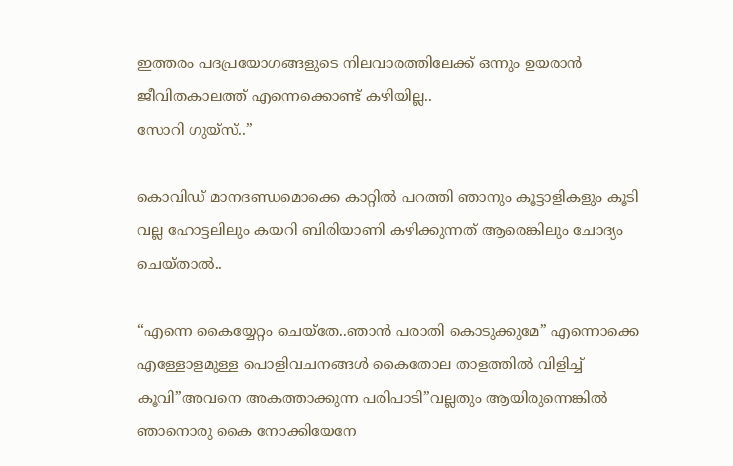ഇത്തരം പദപ്രയോഗങ്ങളുടെ നിലവാരത്തിലേക്ക് ഒന്നും ഉയരാൻ ജീവിതകാലത്ത് എന്നെക്കൊണ്ട് കഴിയില്ല..
സോറി ഗുയ്സ്..”

കൊവിഡ്‌ മാനദണ്ഡമൊക്കെ കാറ്റിൽ പറത്തി ഞാനും കൂട്ടാളികളും കൂടി വല്ല ഹോട്ടലിലും കയറി ബിരിയാണി കഴിക്കുന്നത്‌ ആരെങ്കിലും ചോദ്യം ചെയ്താൽ..

“എന്നെ കൈയ്യേറ്റം ചെയ്തേ..ഞാൻ പരാതി കൊടുക്കുമേ” എന്നൊക്കെ എള്ളോളമുള്ള പൊളിവചനങ്ങൾ കൈതോല താളത്തിൽ വിളിച്ച്‌ കൂവി”അവനെ അകത്താക്കുന്ന പരിപാടി”വല്ലതും ആയിരുന്നെങ്കിൽ ഞാനൊരു കൈ നോക്കിയേനേ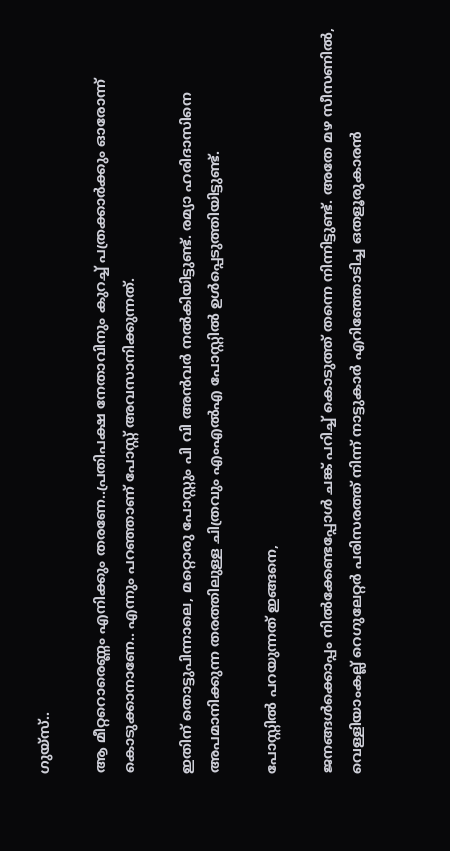ഗുയ്സ്‌..

ആ മീറ്ററൊരെണ്ണം എനിക്കും തരണേ..പ്രതിപക്ഷ നേതാവിനും കുറച്ച്‌ പത്രക്കാർക്കും ഓരോന്ന് കൊടുക്കാനാണേ.. എന്നും പറഞ്ഞാണ് പോസ്റ്റ് അവസാനിക്കുന്നത്.

ഇതിന് തൊട്ടുപിന്നാലെ, മറ്റൊരു പോസ്റ്റും പി വി അന്‍വര്‍ നൽകിയിട്ടുണ്ട്. രമ്യാ ഹരിദാസിനെ അപമാനിക്കുന്ന തരത്തിലുള്ള ചിത്രവും എംഎൽഎ പോസ്റ്റിൽ ഉള്‍പ്പെടുത്തിയിട്ടുണ്ട്.

പോസ്റ്റിൽ പറയുന്നത് ഇങ്ങനെ,

ജനങ്ങൾക്കൊപ്പം നിൽക്കേണ്ടപ്പോൾ ചങ്ക്‌ പറിച്ച്‌ കൊടുത്ത്‌ തന്നെ നിന്നിട്ടുണ്ട്‌. അതേ മഴ സീസണിൽ, വെള്ളിയാംകല്ല് റെഗുലേറ്റർ പരിസരത്ത്‌ നിന്ന് നാട്ടുകാർ എറിഞ്ഞോടിച്ച ഒതളൂരുകാരൻ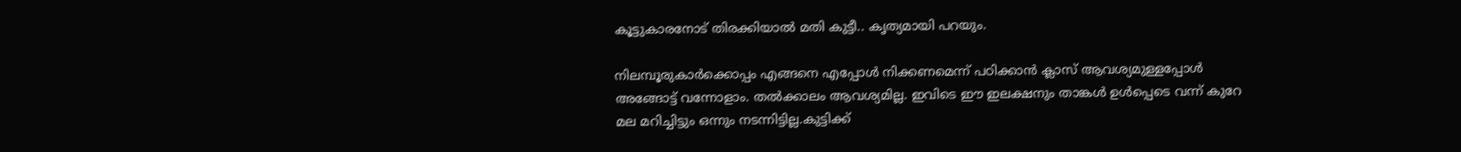കൂട്ടുകാരനോട്‌ തിരക്കിയാൽ മതി കുട്ടീ.. കൃത്യമായി പറയും.

നിലമ്പൂരുകാർക്കൊപ്പം എങ്ങനെ എപ്പോൾ നിക്കണമെന്ന് പഠിക്കാൻ ക്ലാസ്‌ ആവശ്യമുള്ളപ്പോൾ അങ്ങോട്ട്‌ വന്നോളാം. തൽക്കാലം ആവശ്യമില്ല. ഇവിടെ ഈ ഇലക്ഷനും താങ്കൾ ഉൾപ്പെടെ വന്ന് കുറേ മല മറിച്ചിട്ടും ഒന്നും നടന്നിട്ടില്ല.കുട്ടിക്ക്‌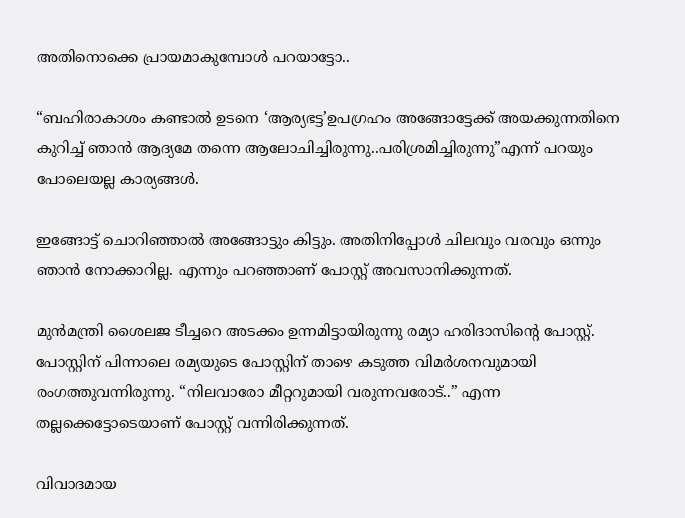അതിനൊക്കെ പ്രായമാകുമ്പോൾ പറയാട്ടോ..

“ബഹിരാകാശം കണ്ടാൽ ഉടനെ ‘ആര്യഭട്ട’ഉപഗ്രഹം അങ്ങോട്ടേക്ക്‌ അയക്കുന്നതിനെ കുറിച്ച്‌ ഞാൻ ആദ്യമേ തന്നെ ആലോചിച്ചിരുന്നു..പരിശ്രമിച്ചിരുന്നു”എന്ന് പറയും പോലെയല്ല കാര്യങ്ങൾ.

ഇങ്ങോട്ട്‌ ചൊറിഞ്ഞാൽ അങ്ങോട്ടും കിട്ടും. അതിനിപ്പോൾ ചിലവും വരവും ഒന്നും ഞാൻ നോക്കാറില്ല. എന്നും പറഞ്ഞാണ് പോസ്റ്റ് അവസാനിക്കുന്നത്.

മുൻമന്ത്രി ശൈലജ ടീച്ചറെ അടക്കം ഉന്നമിട്ടായിരുന്നു രമ്യാ ഹരിദാസിന്റെ പോസ്റ്റ്. പോസ്റ്റിന് പിന്നാലെ രമ്യയുടെ പോസ്റ്റിന് താഴെ കടുത്ത വിമര്‍ശനവുമായി രംഗത്തുവന്നിരുന്നു. “നിലവാരോ മീറ്ററുമായി വരുന്നവരോട്..” എന്ന തല്ലക്കെട്ടോടെയാണ് പോസ്റ്റ് വന്നിരിക്കുന്നത്.

വിവാദമായ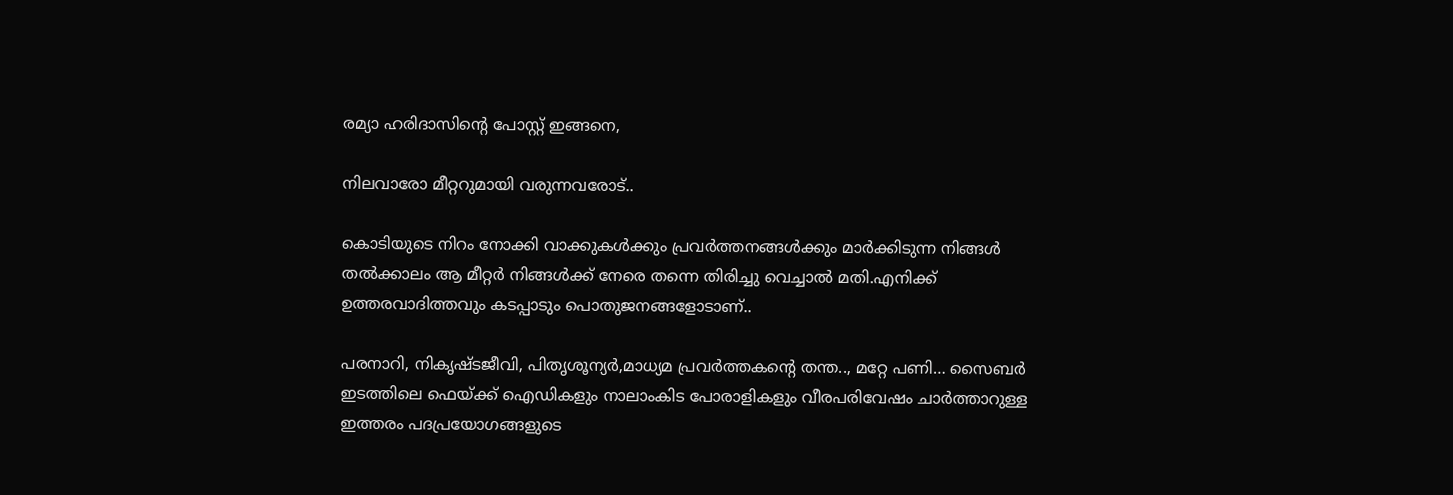രമ്യാ ഹരിദാസിന്റെ പോസ്റ്റ് ഇങ്ങനെ,

നിലവാരോ മീറ്ററുമായി വരുന്നവരോട്..

കൊടിയുടെ നിറം നോക്കി വാക്കുകൾക്കും പ്രവർത്തനങ്ങൾക്കും മാർക്കിടുന്ന നിങ്ങൾ തൽക്കാലം ആ മീറ്റർ നിങ്ങൾക്ക് നേരെ തന്നെ തിരിച്ചു വെച്ചാൽ മതി.എനിക്ക് ഉത്തരവാദിത്തവും കടപ്പാടും പൊതുജനങ്ങളോടാണ്..

പരനാറി, നികൃഷ്ടജീവി, പിതൃശൂന്യർ,മാധ്യമ പ്രവർത്തകന്റെ തന്ത.., മറ്റേ പണി… സൈബർ ഇടത്തിലെ ഫെയ്ക്ക് ഐഡികളും നാലാംകിട പോരാളികളും വീരപരിവേഷം ചാർത്താറുള്ള ഇത്തരം പദപ്രയോഗങ്ങളുടെ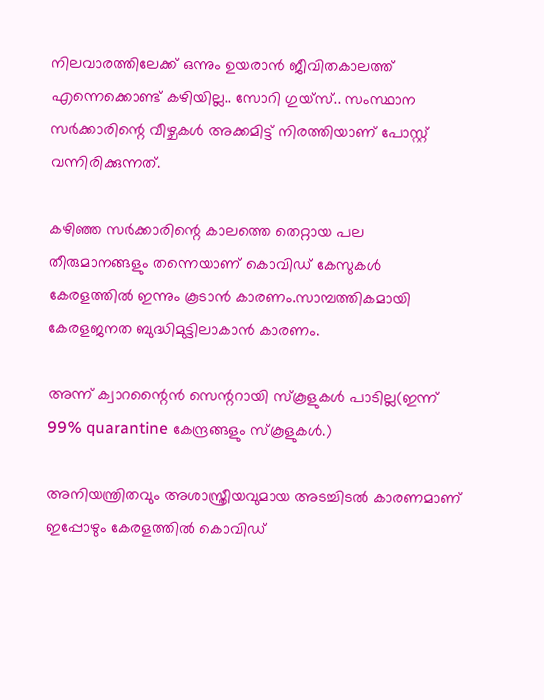നിലവാരത്തിലേക്ക് ഒന്നും ഉയരാൻ ജീവിതകാലത്ത് എന്നെക്കൊണ്ട് കഴിയില്ല.. സോറി ഗുയ്സ്.. സംസ്ഥാന സര്‍ക്കാരിന്റെ വീഴ്ചകള്‍ അക്കമിട്ട് നിരത്തിയാണ് പോസ്റ്റ് വന്നിരിക്കുന്നത്.

കഴിഞ്ഞ സർക്കാരിന്റെ കാലത്തെ തെറ്റായ പല തീരുമാനങ്ങളും തന്നെയാണ് കൊവിഡ് കേസുകൾ കേരളത്തിൽ ഇന്നും കൂടാൻ കാരണം.സാമ്പത്തികമായി കേരളജനത ബുദ്ധിമുട്ടിലാകാൻ കാരണം.

അന്ന് ക്വാറന്റൈൻ സെന്ററായി സ്കൂളുകൾ പാടില്ല(ഇന്ന് 99% quarantine കേന്ദ്രങ്ങളും സ്കൂളുകൾ.)

അനിയന്ത്രിതവും അശാസ്ത്രീയവുമായ അടച്ചിടൽ കാരണമാണ് ഇപ്പോഴും കേരളത്തിൽ കൊവിഡ്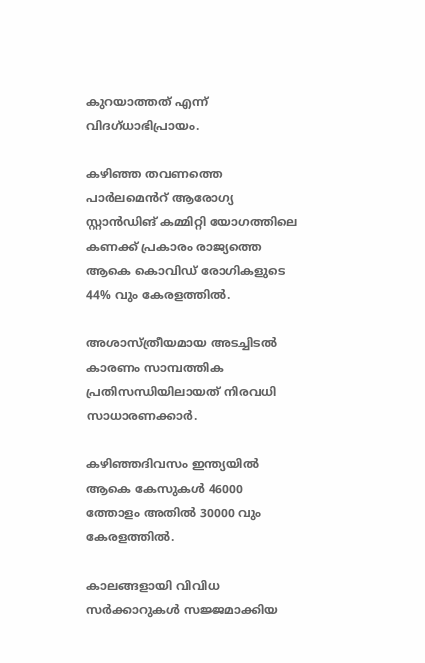കുറയാത്തത് എന്ന് വിദഗ്ധാഭിപ്രായം.

കഴിഞ്ഞ തവണത്തെ പാർലമെൻറ് ആരോഗ്യ സ്റ്റാൻഡിങ് കമ്മിറ്റി യോഗത്തിലെ കണക്ക് പ്രകാരം രാജ്യത്തെ ആകെ കൊവിഡ് രോഗികളുടെ 44% വും കേരളത്തിൽ.

അശാസ്ത്രീയമായ അടച്ചിടൽ കാരണം സാമ്പത്തിക പ്രതിസന്ധിയിലായത് നിരവധി സാധാരണക്കാർ.

കഴിഞ്ഞദിവസം ഇന്ത്യയിൽ ആകെ കേസുകൾ 46000 ത്തോളം അതിൽ 30000 വും കേരളത്തിൽ.

കാലങ്ങളായി വിവിധ സർക്കാറുകൾ സജ്ജമാക്കിയ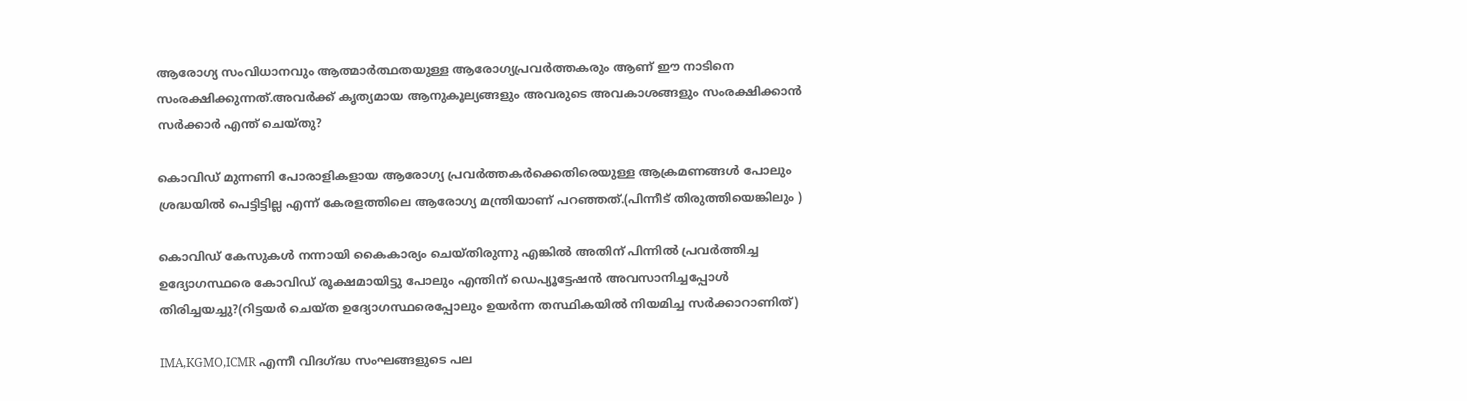ആരോഗ്യ സംവിധാനവും ആത്മാർത്ഥതയുള്ള ആരോഗ്യപ്രവർത്തകരും ആണ് ഈ നാടിനെ സംരക്ഷിക്കുന്നത്.അവർക്ക് കൃത്യമായ ആനുകൂല്യങ്ങളും അവരുടെ അവകാശങ്ങളും സംരക്ഷിക്കാൻ സർക്കാർ എന്ത് ചെയ്തു?

കൊവിഡ് മുന്നണി പോരാളികളായ ആരോഗ്യ പ്രവർത്തകർക്കെതിരെയുള്ള ആക്രമണങ്ങൾ പോലും ശ്രദ്ധയിൽ പെട്ടിട്ടില്ല എന്ന് കേരളത്തിലെ ആരോഗ്യ മന്ത്രിയാണ് പറഞ്ഞത്.(പിന്നീട് തിരുത്തിയെങ്കിലും )

കൊവിഡ് കേസുകൾ നന്നായി കൈകാര്യം ചെയ്തിരുന്നു എങ്കിൽ അതിന് പിന്നിൽ പ്രവർത്തിച്ച ഉദ്യോഗസ്ഥരെ കോവിഡ് രൂക്ഷമായിട്ടു പോലും എന്തിന് ഡെപ്യൂട്ടേഷൻ അവസാനിച്ചപ്പോൾ തിരിച്ചയച്ചു?(റിട്ടയർ ചെയ്ത ഉദ്യോഗസ്ഥരെപ്പോലും ഉയർന്ന തസ്ഥികയിൽ നിയമിച്ച സർക്കാറാണിത്)

IMA,KGMO,ICMR എന്നീ വിദഗ്ദ്ധ സംഘങ്ങളുടെ പല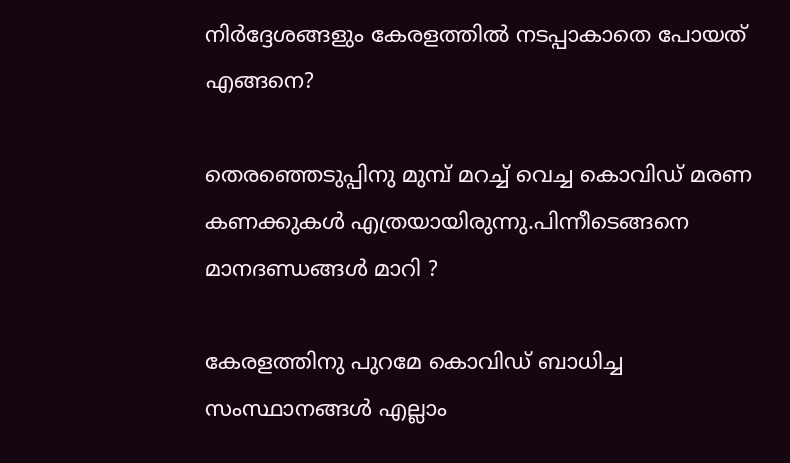നിർദ്ദേശങ്ങളും കേരളത്തിൽ നടപ്പാകാതെ പോയത് എങ്ങനെ?

തെരഞ്ഞെടുപ്പിനു മുമ്പ് മറച്ച് വെച്ച കൊവിഡ് മരണ കണക്കുകൾ എത്രയായിരുന്നു.പിന്നീടെങ്ങനെ മാനദണ്ഡങ്ങൾ മാറി ?

കേരളത്തിനു പുറമേ കൊവിഡ് ബാധിച്ച സംസ്ഥാനങ്ങൾ എല്ലാം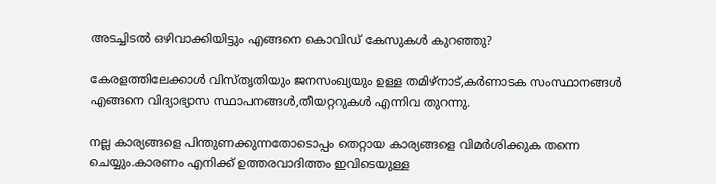അടച്ചിടൽ ഒഴിവാക്കിയിട്ടും എങ്ങനെ കൊവിഡ് കേസുകൾ കുറഞ്ഞു?

കേരളത്തിലേക്കാൾ വിസ്തൃതിയും ജനസംഖ്യയും ഉള്ള തമിഴ്നാട്,കർണാടക സംസ്ഥാനങ്ങൾ എങ്ങനെ വിദ്യാഭ്യാസ സ്ഥാപനങ്ങൾ,തീയറ്ററുകൾ എന്നിവ തുറന്നു.

നല്ല കാര്യങ്ങളെ പിന്തുണക്കുന്നതോടൊപ്പം തെറ്റായ കാര്യങ്ങളെ വിമർശിക്കുക തന്നെ ചെയ്യും.കാരണം എനിക്ക് ഉത്തരവാദിത്തം ഇവിടെയുള്ള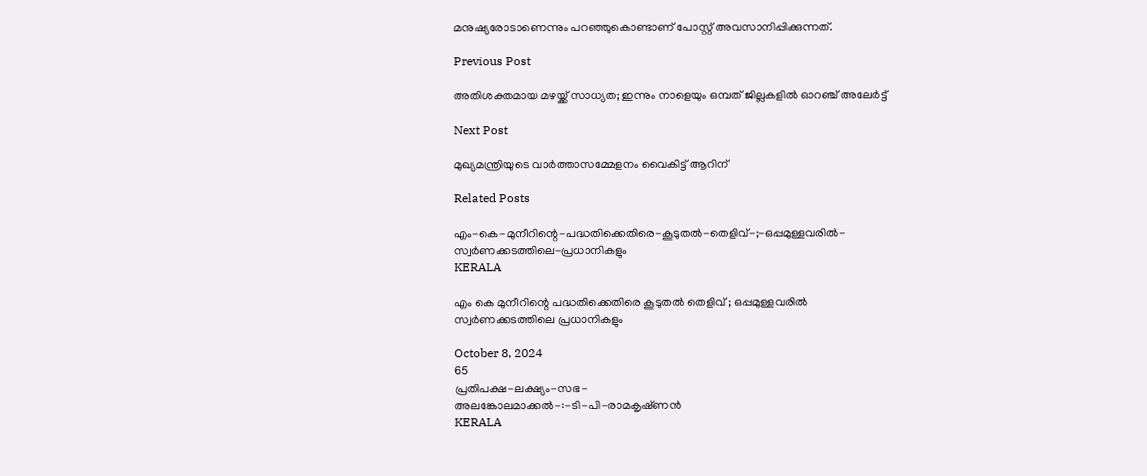മനുഷ്യരോടാണെന്നും പറഞ്ഞുകൊണ്ടാണ് പോസ്റ്റ് അവസാനിപ്പിക്കുന്നത്.

Previous Post

അതിശക്തമായ മഴയ്ക്ക് സാധ്യത; ഇന്നും നാളെയും ഒമ്പത് ജില്ലകളിൽ ഓറഞ്ച് അലേർട്ട്

Next Post

മുഖ്യമന്ത്രിയുടെ വാര്‍ത്താസമ്മേളനം വൈകിട്ട് ആറിന്

Related Posts

എം-കെ-മുനീറിന്റെ-പദ്ധതിക്കെതിരെ-കൂടുതൽ-തെളിവ്‌-;-ഒപ്പമുള്ളവരിൽ-
സ്വർണക്കടത്തിലെ-പ്രധാനികളും
KERALA

എം കെ മുനീറിന്റെ പദ്ധതിക്കെതിരെ കൂടുതൽ തെളിവ്‌ ; ഒപ്പമുള്ളവരിൽ
സ്വർണക്കടത്തിലെ പ്രധാനികളും

October 8, 2024
65
പ്രതിപക്ഷ-ലക്ഷ്യം-സഭ-
അലങ്കോലമാക്കൽ-:-ടി-പി-രാമകൃഷ്‌ണൻ
KERALA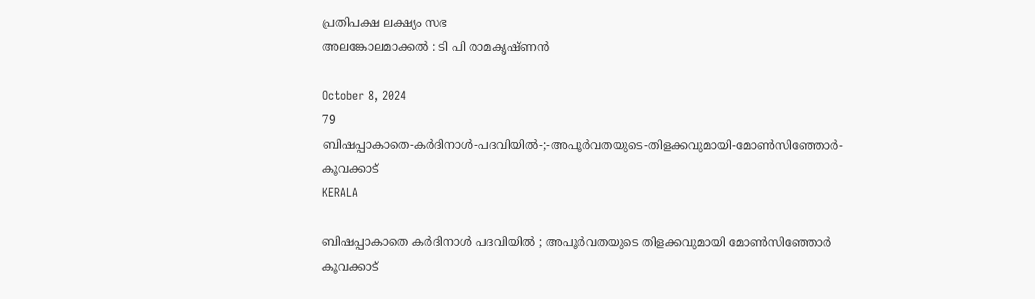പ്രതിപക്ഷ ലക്ഷ്യം സഭ
അലങ്കോലമാക്കൽ : ടി പി രാമകൃഷ്‌ണൻ

October 8, 2024
79
ബിഷപ്പാകാതെ-കർദിനാൾ-പദവിയിൽ-;-അപൂർവതയുടെ-തിളക്കവുമായി-മോൺസിഞ്ഞോർ-കൂവക്കാട്‌
KERALA

ബിഷപ്പാകാതെ കർദിനാൾ പദവിയിൽ ; അപൂർവതയുടെ തിളക്കവുമായി മോൺസിഞ്ഞോർ കൂവക്കാട്‌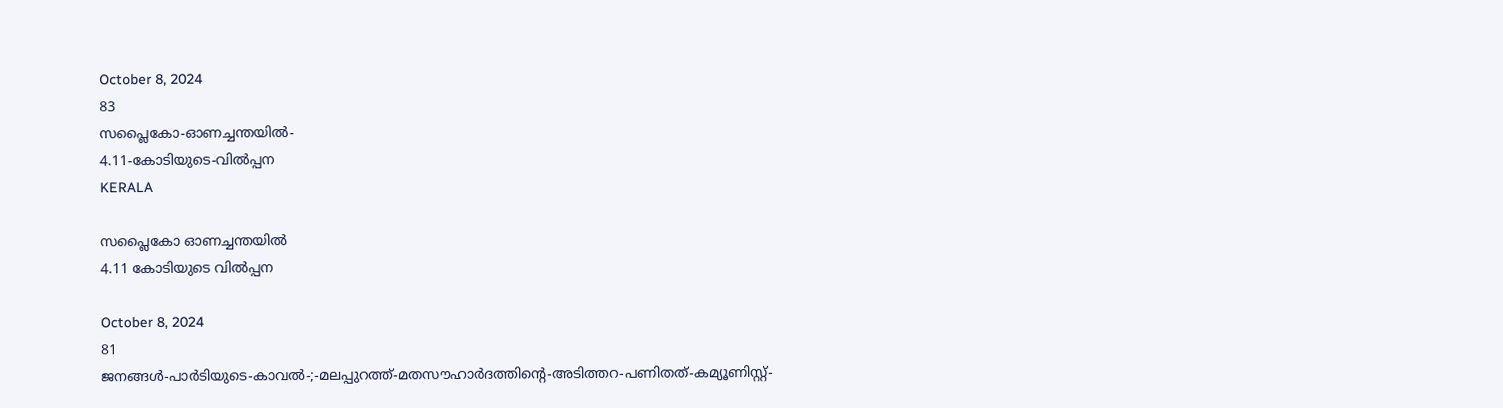October 8, 2024
83
സപ്ലൈകോ-ഓണച്ചന്തയിൽ-
4.11-കോടിയുടെ-വിൽപ്പന
KERALA

സപ്ലൈകോ ഓണച്ചന്തയിൽ
4.11 കോടിയുടെ വിൽപ്പന

October 8, 2024
81
ജനങ്ങൾ-പാർടിയുടെ-കാവൽ-;-മലപ്പുറത്ത്-മതസൗഹാർദത്തിന്റെ-അടിത്തറ-പണിതത്-കമ്യൂണിസ്റ്റ്-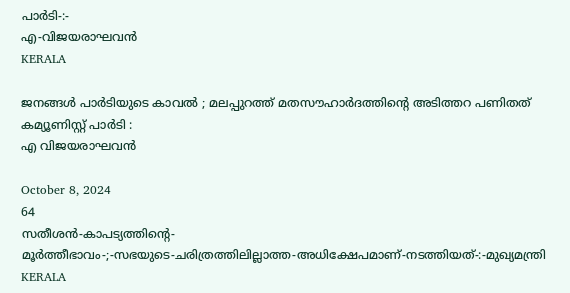പാർടി-:-
എ-വിജയരാഘവൻ
KERALA

ജനങ്ങൾ പാർടിയുടെ കാവൽ ; മലപ്പുറത്ത് മതസൗഹാർദത്തിന്റെ അടിത്തറ പണിതത് കമ്യൂണിസ്റ്റ് പാർടി :
എ വിജയരാഘവൻ

October 8, 2024
64
സതീശൻ-കാപട്യത്തിന്റെ-
മൂർത്തീഭാവം-;-സഭയുടെ-ചരിത്രത്തിലില്ലാത്ത-അധിക്ഷേപമാണ്‌-നടത്തിയത്‌-:-മുഖ്യമന്ത്രി
KERALA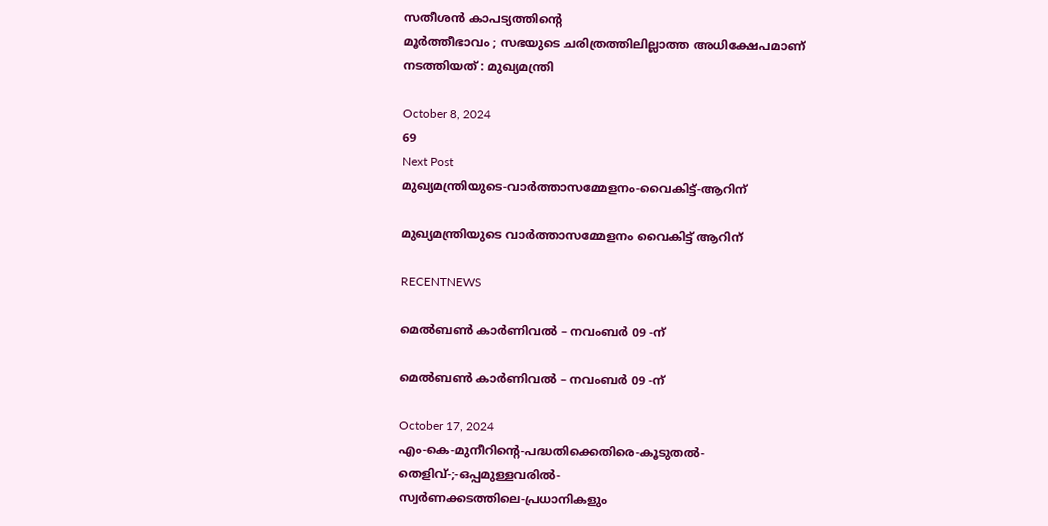സതീശൻ കാപട്യത്തിന്റെ
മൂർത്തീഭാവം ; സഭയുടെ ചരിത്രത്തിലില്ലാത്ത അധിക്ഷേപമാണ്‌ നടത്തിയത്‌ : മുഖ്യമന്ത്രി

October 8, 2024
69
Next Post
മുഖ്യമന്ത്രിയുടെ-വാര്‍ത്താസമ്മേളനം-വൈകിട്ട്-ആറിന്

മുഖ്യമന്ത്രിയുടെ വാര്‍ത്താസമ്മേളനം വൈകിട്ട് ആറിന്

RECENTNEWS

മെൽബൺ കാർണിവൽ – നവംബർ 09 -ന്

മെൽബൺ കാർണിവൽ – നവംബർ 09 -ന്

October 17, 2024
എം-കെ-മുനീറിന്റെ-പദ്ധതിക്കെതിരെ-കൂടുതൽ-തെളിവ്‌-;-ഒപ്പമുള്ളവരിൽ-
സ്വർണക്കടത്തിലെ-പ്രധാനികളും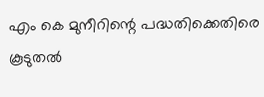എം കെ മുനീറിന്റെ പദ്ധതിക്കെതിരെ കൂടുതൽ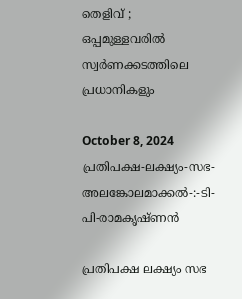തെളിവ്‌ ; ഒപ്പമുള്ളവരിൽ
സ്വർണക്കടത്തിലെ പ്രധാനികളും

October 8, 2024
പ്രതിപക്ഷ-ലക്ഷ്യം-സഭ-
അലങ്കോലമാക്കൽ-:-ടി-പി-രാമകൃഷ്‌ണൻ

പ്രതിപക്ഷ ലക്ഷ്യം സഭ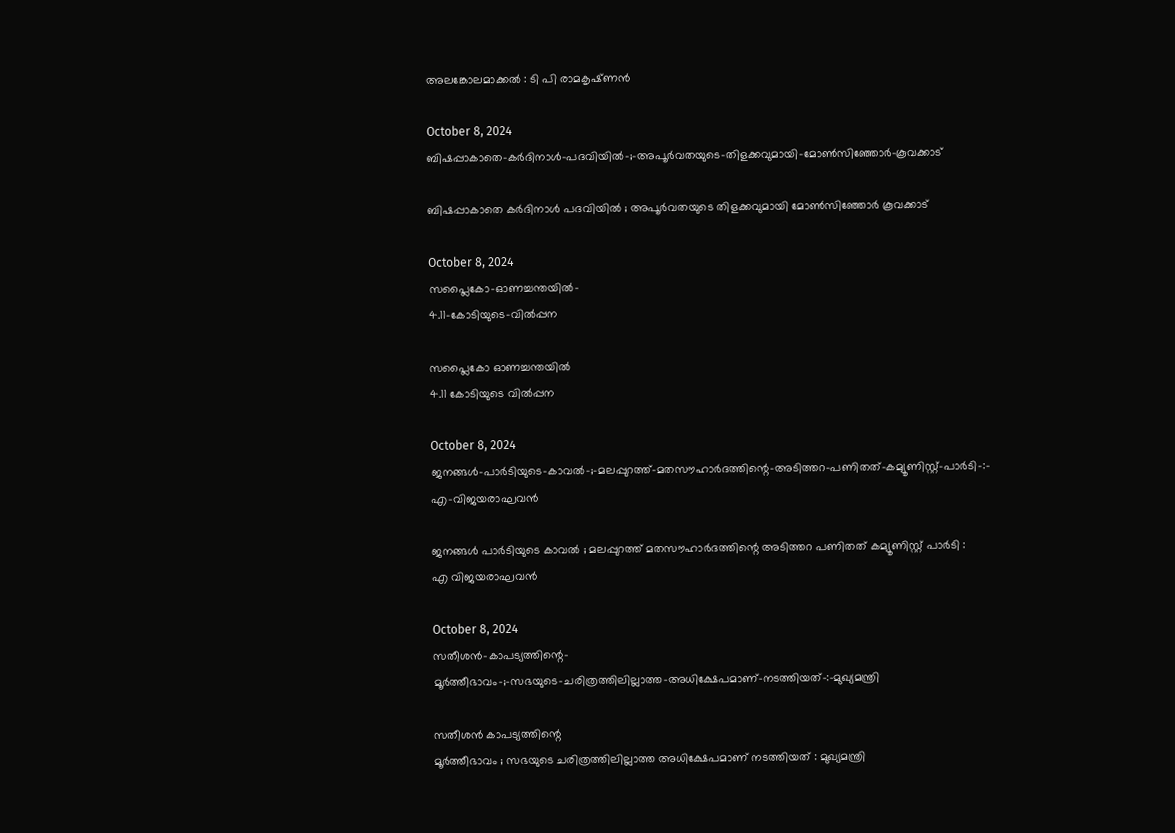അലങ്കോലമാക്കൽ : ടി പി രാമകൃഷ്‌ണൻ

October 8, 2024
ബിഷപ്പാകാതെ-കർദിനാൾ-പദവിയിൽ-;-അപൂർവതയുടെ-തിളക്കവുമായി-മോൺസിഞ്ഞോർ-കൂവക്കാട്‌

ബിഷപ്പാകാതെ കർദിനാൾ പദവിയിൽ ; അപൂർവതയുടെ തിളക്കവുമായി മോൺസിഞ്ഞോർ കൂവക്കാട്‌

October 8, 2024
സപ്ലൈകോ-ഓണച്ചന്തയിൽ-
4.11-കോടിയുടെ-വിൽപ്പന

സപ്ലൈകോ ഓണച്ചന്തയിൽ
4.11 കോടിയുടെ വിൽപ്പന

October 8, 2024
ജനങ്ങൾ-പാർടിയുടെ-കാവൽ-;-മലപ്പുറത്ത്-മതസൗഹാർദത്തിന്റെ-അടിത്തറ-പണിതത്-കമ്യൂണിസ്റ്റ്-പാർടി-:-
എ-വിജയരാഘവൻ

ജനങ്ങൾ പാർടിയുടെ കാവൽ ; മലപ്പുറത്ത് മതസൗഹാർദത്തിന്റെ അടിത്തറ പണിതത് കമ്യൂണിസ്റ്റ് പാർടി :
എ വിജയരാഘവൻ

October 8, 2024
സതീശൻ-കാപട്യത്തിന്റെ-
മൂർത്തീഭാവം-;-സഭയുടെ-ചരിത്രത്തിലില്ലാത്ത-അധിക്ഷേപമാണ്‌-നടത്തിയത്‌-:-മുഖ്യമന്ത്രി

സതീശൻ കാപട്യത്തിന്റെ
മൂർത്തീഭാവം ; സഭയുടെ ചരിത്രത്തിലില്ലാത്ത അധിക്ഷേപമാണ്‌ നടത്തിയത്‌ : മുഖ്യമന്ത്രി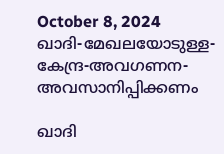October 8, 2024
ഖാദി-മേഖലയോടുള്ള-കേന്ദ്ര-അവഗണന-അവസാനിപ്പിക്കണം

ഖാദി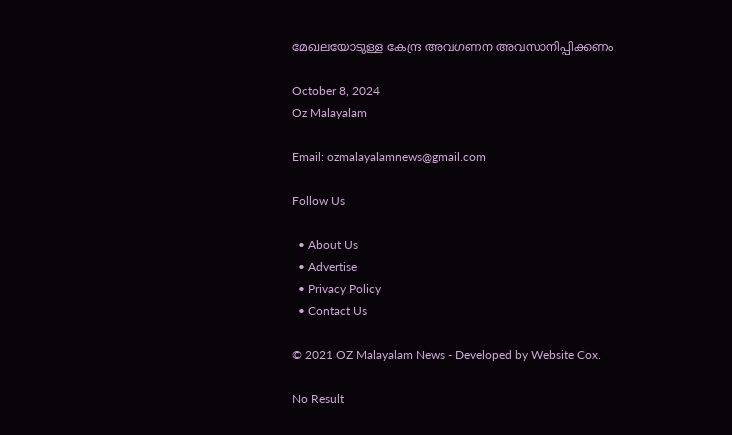മേഖലയോടുള്ള കേന്ദ്ര അവഗണന അവസാനിപ്പിക്കണം

October 8, 2024
Oz Malayalam

Email: ozmalayalamnews@gmail.com

Follow Us

  • About Us
  • Advertise
  • Privacy Policy
  • Contact Us

© 2021 OZ Malayalam News - Developed by Website Cox.

No Result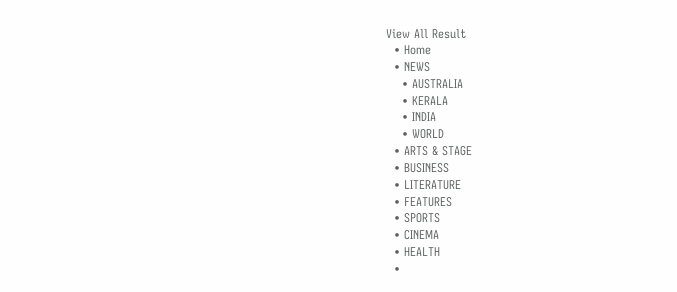View All Result
  • Home
  • NEWS
    • AUSTRALIA
    • KERALA
    • INDIA
    • WORLD
  • ARTS & STAGE
  • BUSINESS
  • LITERATURE
  • FEATURES
  • SPORTS
  • CINEMA
  • HEALTH
  •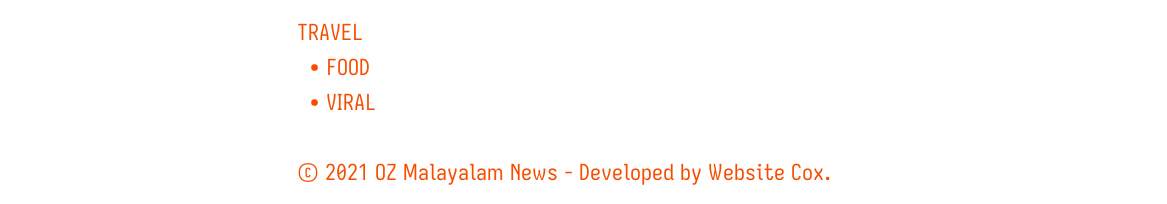TRAVEL
  • FOOD
  • VIRAL

© 2021 OZ Malayalam News - Developed by Website Cox.